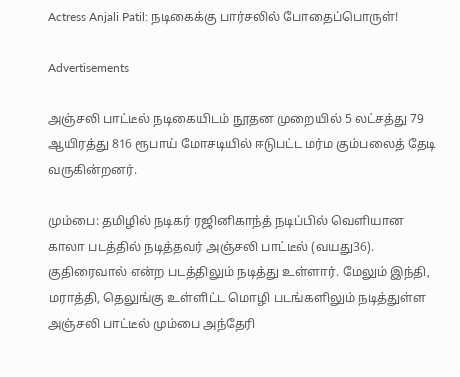Actress Anjali Patil: நடிகைக்கு பார்சலில் போதைப்பொருள்!

Advertisements

அஞ்சலி பாட்டீல் நடிகையிடம் நூதன முறையில் 5 லட்சத்து 79 ஆயிரத்து 816 ரூபாய் மோசடியில் ஈடுபட்ட மர்ம கும்பலைத் தேடி வருகின்றனர்.

மும்பை: தமிழில் நடிகர் ரஜினிகாந்த் நடிப்பில் வெளியான காலா படத்தில் நடித்தவர் அஞ்சலி பாட்டீல் (வயது36). குதிரைவால் என்ற படத்திலும் நடித்து உள்ளார். மேலும் இந்தி, மராத்தி, தெலுங்கு உள்ளிட்ட மொழி படங்களிலும் நடித்துள்ள அஞ்சலி பாட்டீல் மும்பை அந்தேரி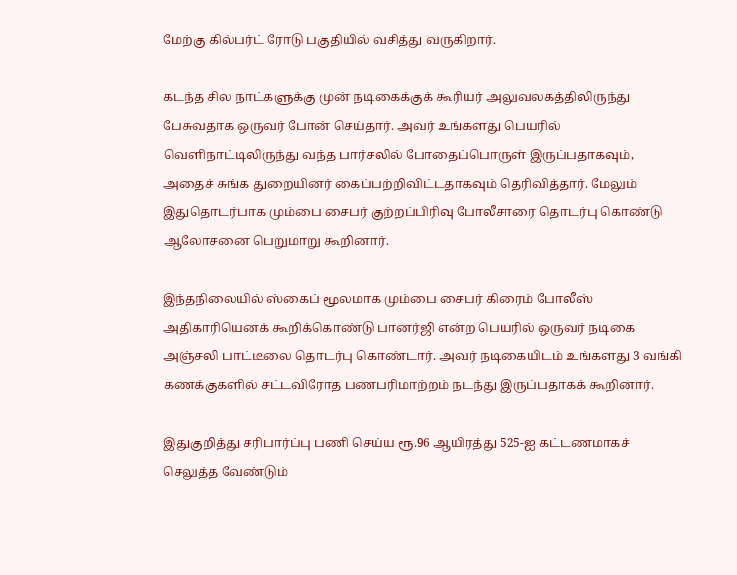மேற்கு கில்பர்ட் ரோடு பகுதியில் வசித்து வருகிறார்.

கடந்த சில நாட்களுக்கு முன் நடிகைக்குக் கூரியர் அலுவலகத்திலிருந்து பேசுவதாக ஒருவர் போன் செய்தார். அவர் உங்களது பெயரில் வெளிநாட்டிலிருந்து வந்த பார்சலில் போதைப்பொருள் இருப்பதாகவும், அதைச் சுங்க துறையினர் கைப்பற்றிவிட்டதாகவும் தெரிவித்தார். மேலும் இதுதொடர்பாக மும்பை சைபர் குற்றப்பிரிவு போலீசாரை தொடர்பு கொண்டு ஆலோசனை பெறுமாறு கூறினார்.

இந்தநிலையில் ஸ்கைப் மூலமாக மும்பை சைபர் கிரைம் போலீஸ் அதிகாரியெனக் கூறிக்கொண்டு பானர்ஜி என்ற பெயரில் ஒருவர் நடிகை அஞ்சலி பாட்டீலை தொடர்பு கொண்டார். அவர் நடிகையிடம் உங்களது 3 வங்கி கணக்குகளில் சட்டவிரோத பணபரிமாற்றம் நடந்து இருப்பதாகக் கூறினார்.

இதுகுறித்து சரிபார்ப்பு பணி செய்ய ரூ.96 ஆயிரத்து 525-ஐ கட்டணமாகச் செலுத்த வேண்டும்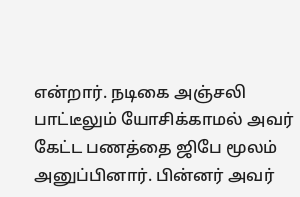என்றார். நடிகை அஞ்சலி பாட்டீலும் யோசிக்காமல் அவர் கேட்ட பணத்தை ஜிபே மூலம் அனுப்பினார். பின்னர் அவர்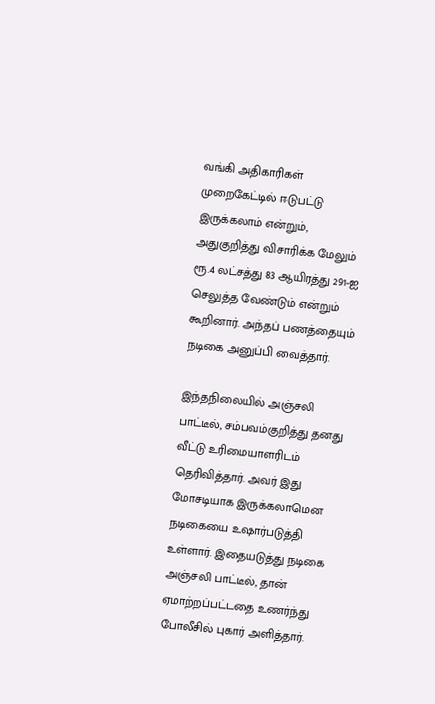வங்கி அதிகாரிகள் முறைகேட்டில் ஈடுபட்டு இருக்கலாம் என்றும், அதுகுறித்து விசாரிக்க மேலும் ரூ.4 லட்சத்து 83 ஆயிரத்து 291-ஐ செலுத்த வேண்டும் என்றும் கூறினார். அந்தப் பணத்தையும் நடிகை அனுப்பி வைத்தார்.

இந்தநிலையில் அஞ்சலி பாட்டீல், சம்பவம்குறித்து தனது வீட்டு உரிமையாளரிடம் தெரிவித்தார். அவர் இது மோசடியாக இருக்கலாமென நடிகையை உஷார்படுத்தி உள்ளார். இதையடுத்து நடிகை அஞ்சலி பாட்டீல், தான் ஏமாற்றப்பட்டதை உணர்ந்து போலீசில் புகார் அளித்தார்.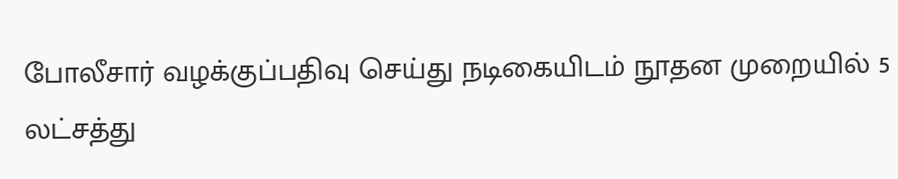போலீசார் வழக்குப்பதிவு செய்து நடிகையிடம் நூதன முறையில் 5 லட்சத்து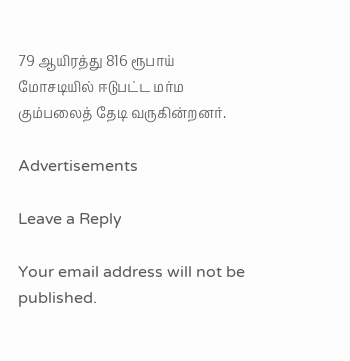79 ஆயிரத்து 816 ரூபாய் மோசடியில் ஈடுபட்ட மர்ம கும்பலைத் தேடி வருகின்றனர்.

Advertisements

Leave a Reply

Your email address will not be published.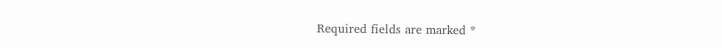Required fields are marked *